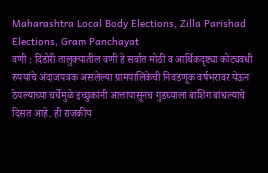Maharashtra Local Body Elections, Zilla Parishad Elections, Gram Panchayat
वणी : दिंडोरी तालुक्यातील वणी हे सर्वात मोठी व आर्थिकदृष्ट्या कोट्यवधी रुपयांचे अंदाजपत्रक असलेल्या ग्रामपालिकेची निवडणूक वर्षभरावर येऊन ठेपल्याच्या चर्चेमुळे इच्छुकांनी आत्तापासूनच गुडघ्याला बाशिंग बांधल्याचे दिसत आहे. ही राजकीय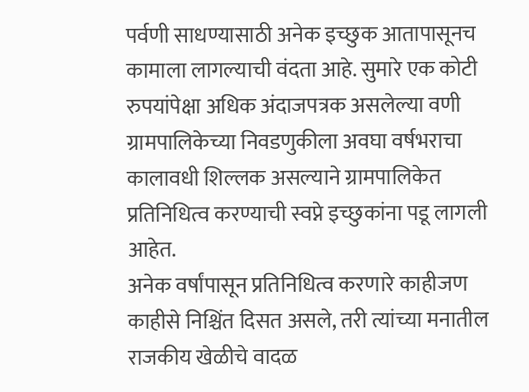पर्वणी साधण्यासाठी अनेक इच्छुक आतापासूनच कामाला लागल्याची वंदता आहे. सुमारे एक कोटी रुपयांपेक्षा अधिक अंदाजपत्रक असलेल्या वणी ग्रामपालिकेच्या निवडणुकीला अवघा वर्षभराचा कालावधी शिल्लक असल्याने ग्रामपालिकेत प्रतिनिधित्व करण्याची स्वप्ने इच्छुकांना पडू लागली आहेत.
अनेक वर्षांपासून प्रतिनिधित्व करणारे काहीजण काहीसे निश्चिंत दिसत असले, तरी त्यांच्या मनातील राजकीय खेळीचे वादळ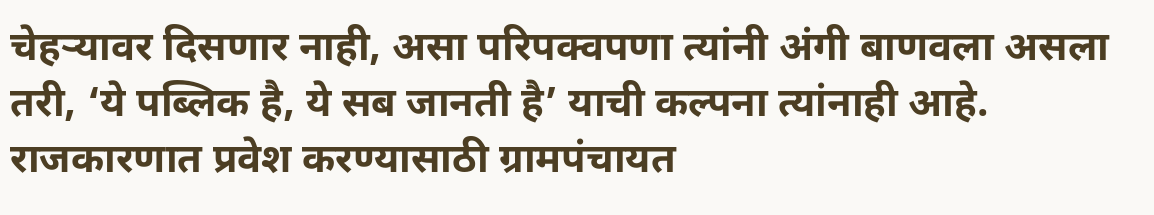चेहऱ्यावर दिसणार नाही, असा परिपक्वपणा त्यांनी अंगी बाणवला असला तरी, ‘ये पब्लिक है, ये सब जानती है’ याची कल्पना त्यांनाही आहे. राजकारणात प्रवेश करण्यासाठी ग्रामपंचायत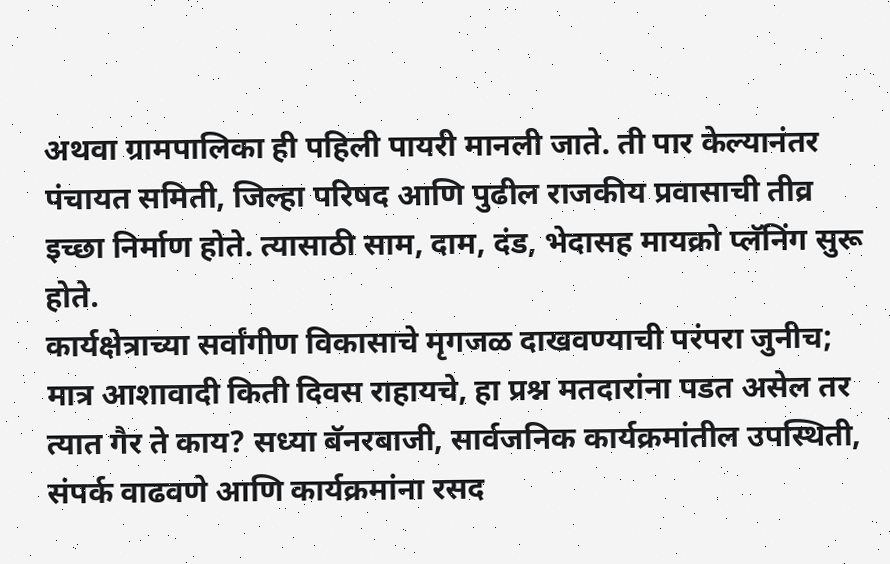अथवा ग्रामपालिका ही पहिली पायरी मानली जाते. ती पार केल्यानंतर पंचायत समिती, जिल्हा परिषद आणि पुढील राजकीय प्रवासाची तीव्र इच्छा निर्माण होते. त्यासाठी साम, दाम, दंड, भेदासह मायक्रो प्लॅनिंग सुरू होते.
कार्यक्षेत्राच्या सर्वांगीण विकासाचे मृगजळ दाखवण्याची परंपरा जुनीच; मात्र आशावादी किती दिवस राहायचे, हा प्रश्न मतदारांना पडत असेल तर त्यात गैर ते काय? सध्या बॅनरबाजी, सार्वजनिक कार्यक्रमांतील उपस्थिती, संपर्क वाढवणे आणि कार्यक्रमांना रसद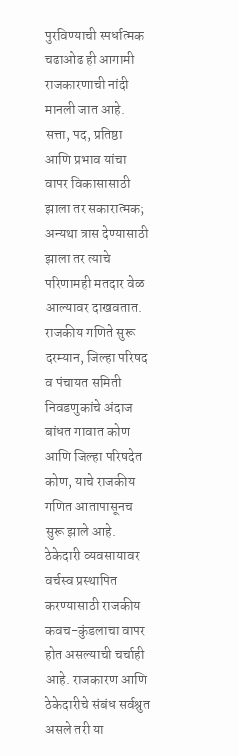पुरविण्याची स्पर्धात्मक चढाओढ ही आगामी राजकारणाची नांदी मानली जात आहे. सत्ता, पद, प्रतिष्ठा आणि प्रभाव यांचा वापर विकासासाठी झाला तर सकारात्मक; अन्यथा त्रास देण्यासाठी झाला तर त्याचे परिणामही मतदार वेळ आल्यावर दाखवतात.
राजकीय गणिते सुरू
दरम्यान, जिल्हा परिषद व पंचायत समिती निवडणुकांचे अंदाज बांधत गावात कोण आणि जिल्हा परिषदेत कोण, याचे राजकीय गणित आतापासूनच सुरू झाले आहे. ठेकेदारी व्यवसायावर वर्चस्व प्रस्थापित करण्यासाठी राजकीय कवच-कुंडलाचा वापर होत असल्याची चर्चाही आहे. राजकारण आणि ठेकेदारीचे संबंध सर्वश्रुत असले तरी या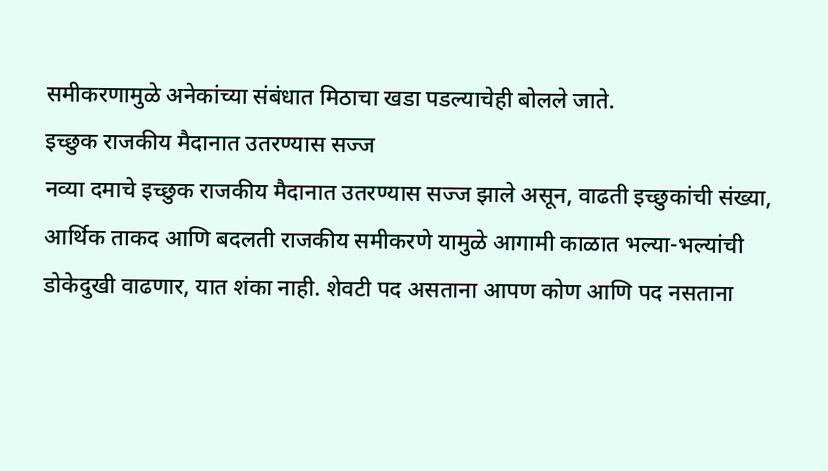समीकरणामुळे अनेकांच्या संबंधात मिठाचा खडा पडल्याचेही बोलले जाते.
इच्छुक राजकीय मैदानात उतरण्यास सज्ज
नव्या दमाचे इच्छुक राजकीय मैदानात उतरण्यास सज्ज झाले असून, वाढती इच्छुकांची संख्या, आर्थिक ताकद आणि बदलती राजकीय समीकरणे यामुळे आगामी काळात भल्या-भल्यांची डोकेदुखी वाढणार, यात शंका नाही. शेवटी पद असताना आपण कोण आणि पद नसताना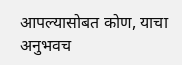आपल्यासोबत कोण, याचा अनुभवच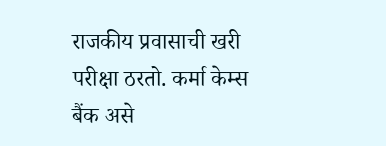राजकीय प्रवासाची खरी परीक्षा ठरतो. कर्मा केम्स बैंक असे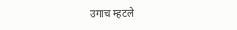उगाच म्हटले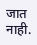जात नाही.